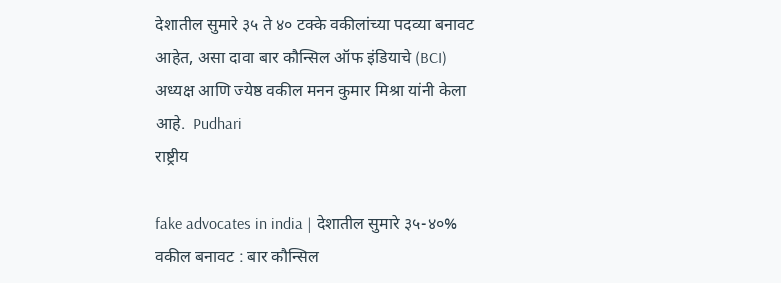देशातील सुमारे ३५ ते ४० टक्के वकीलांच्या पदव्या बनावट आहेत, असा दावा बार कौन्सिल ऑफ इंडियाचे (BCI) अध्यक्ष आणि ज्येष्ठ वकील मनन कुमार मिश्रा यांनी केला आहे.  Pudhari
राष्ट्रीय

fake advocates in india | देशातील सुमारे ३५-४०% वकील बनावट : बार कौन्सिल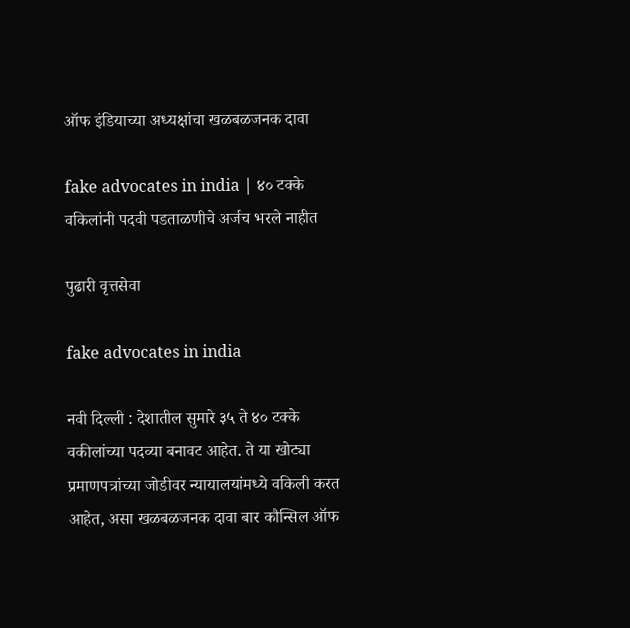ऑफ इंडियाच्या अध्यक्षांचा खळबळजनक दावा

fake advocates in india | ४० टक्‍के वकिलांनी पदवी पडताळणीचे अर्जच भरले नाहीत

पुढारी वृत्तसेवा

fake advocates in india

नवी दिल्‍ली : देशातील सुमारे ३५ ते ४० टक्के वकीलांच्या पदव्या बनावट आहेत. ते या खोट्या प्रमाणपत्रांच्या जोडीवर न्यायालयांमध्ये वकिली करत आहेत, असा खळबळजनक दावा बार कौन्सिल ऑफ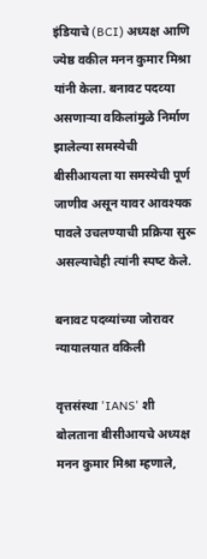इंडियाचे (BCI) अध्यक्ष आणि ज्येष्ठ वकील मनन कुमार मिश्रा यांनी केला. बनावट पदव्‍या असणार्‍या वकिलांमुळे निर्माण झालेल्‍या समस्‍येची बीसीआयला या समस्येची पूर्ण जाणीव असून यावर आवश्यक पावले उचलण्याची प्रक्रिया सुरू असल्‍याचेही त्‍यांनी स्‍पष्‍ट केले.

बनावट पदव्यांच्या जोरावर न्यायालयात वकिली

वृत्तसंस्था 'IANS' शी बोलताना बीसीआयचे अध्यक्ष मनन कुमार मिश्रा म्हणाले,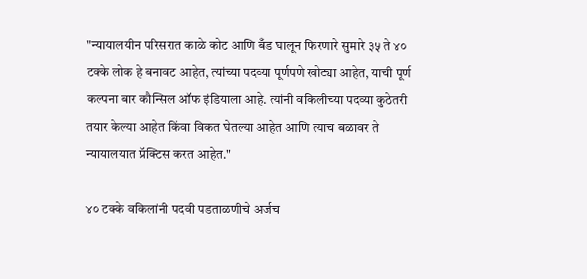"न्यायालयीन परिसरात काळे कोट आणि बँड घालून फिरणारे सुमारे ३५ ते ४० टक्के लोक हे बनावट आहेत, त्‍यांच्‍या पदव्‍या पूर्णपणे खोट्या आहेत, याची पूर्ण कल्‍पना बार कौन्सिल ऑफ इंडियाला आहे. त्यांनी वकिलीच्‍या पदव्‍या कुठेतरी तयार केल्या आहेत किंवा विकत घेतल्या आहेत आणि त्याच बळावर ते न्यायालयात प्रॅक्टिस करत आहेत."

४० टक्‍के वकिलांनी पदवी पडताळणीचे अर्जच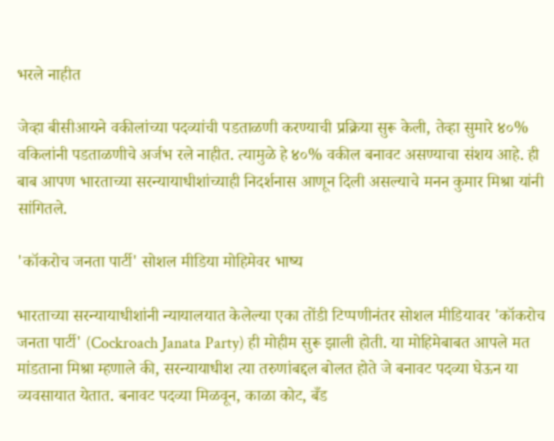भरले नाहीत

जेव्हा बीसीआयने वकीलांच्या पदव्यांची पडताळणी करण्याची प्रक्रिया सुरू केली, तेव्हा सुमारे ४०% वकिलांनी पडताळणीचे अर्जभ रले नाहीत. त्यामुळे हे ४०% वकील बनावट असण्याचा संशय आहे. ही बाब आपण भारताच्या सरन्यायाधीशांच्याही निदर्शनास आणून दिली असल्याचे मनन कुमार मिश्रा यांनी सांगितले.

'कॉकरोच जनता पार्टी' सोशल मीडिया मोहिमेवर भाष्य

भारताच्या सरन्यायाधीशांनी न्यायालयात केलेल्या एका तोंडी टिप्पणीनंतर सोशल मीडियावर 'कॉकरोच जनता पार्टी' (Cockroach Janata Party) ही मोहीम सुरू झाली होती. या मोहिमेबाबत आपले मत मांडताना मिश्रा म्हणाले की, सरन्यायाधीश त्या तरुणांबद्दल बोलत होते जे बनावट पदव्या घेऊन या व्यवसायात येतात. बनावट पदव्या मिळवून, काळा कोट, बँड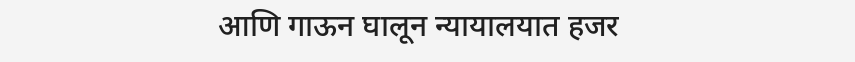आणि गाऊन घालून न्यायालयात हजर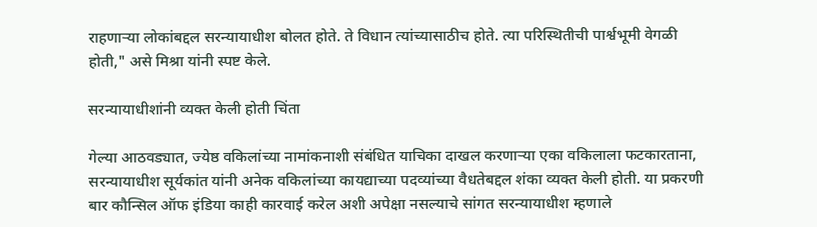राहणाऱ्या लोकांबद्दल सरन्यायाधीश बोलत होते. ते विधान त्यांच्यासाठीच होते. त्या परिस्थितीची पार्श्वभूमी वेगळी होती," असे मिश्रा यांनी स्पष्ट केले.

सरन्यायाधीशांनी व्यक्त केली होती चिंता

गेल्या आठवड्यात, ज्येष्ठ वकिलांच्या नामांकनाशी संबंधित याचिका दाखल करणाऱ्या एका वकिलाला फटकारताना, सरन्यायाधीश सूर्यकांत यांनी अनेक वकिलांच्या कायद्याच्या पदव्यांच्या वैधतेबद्दल शंका व्यक्त केली होती. या प्रकरणी बार कौन्सिल ऑफ इंडिया काही कारवाई करेल अशी अपेक्षा नसल्याचे सांगत सरन्यायाधीश म्हणाले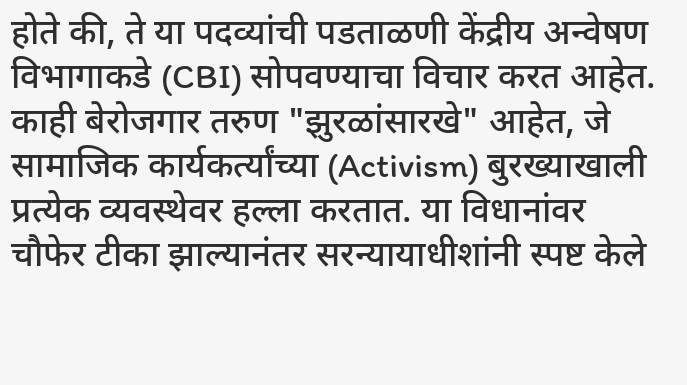होते की, ते या पदव्यांची पडताळणी केंद्रीय अन्वेषण विभागाकडे (CBI) सोपवण्याचा विचार करत आहेत. काही बेरोजगार तरुण "झुरळांसारखे" आहेत, जे सामाजिक कार्यकर्त्यांच्या (Activism) बुरख्याखाली प्रत्येक व्यवस्थेवर हल्ला करतात. या विधानांवर चौफेर टीका झाल्‍यानंतर सरन्यायाधीशांनी स्पष्ट केले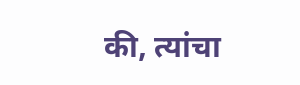की, त्यांचा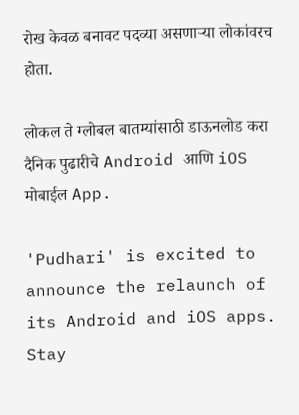रोख केवळ बनावट पदव्या असणाऱ्या लोकांवरच होता.

लोकल ते ग्लोबल बातम्यांसाठी डाऊनलोड करा दैनिक पुढारीचे Android आणि iOS मोबाईल App.

'Pudhari' is excited to announce the relaunch of its Android and iOS apps. Stay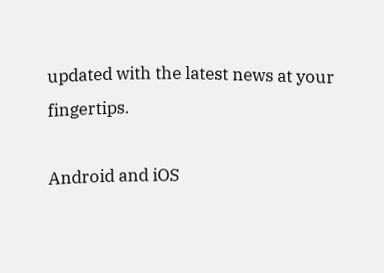updated with the latest news at your fingertips.

Android and iOS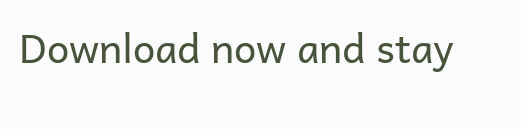Download now and stay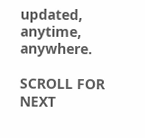updated, anytime, anywhere.

SCROLL FOR NEXT